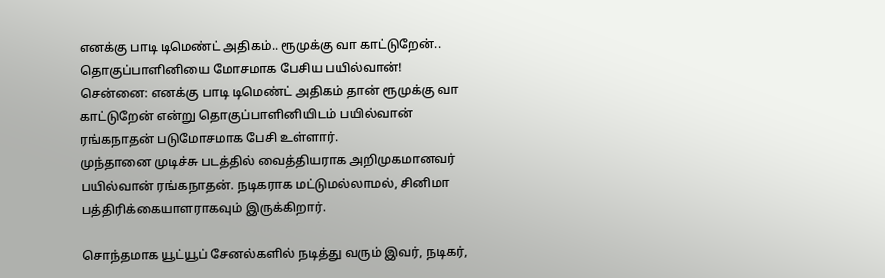எனக்கு பாடி டிமெண்ட் அதிகம்.. ரூமுக்கு வா காட்டுறேன்.. தொகுப்பாளினியை மோசமாக பேசிய பயில்வான்!
சென்னை: எனக்கு பாடி டிமெண்ட் அதிகம் தான் ரூமுக்கு வா காட்டுறேன் என்று தொகுப்பாளினியிடம் பயில்வான் ரங்கநாதன் படுமோசமாக பேசி உள்ளார்.
முந்தானை முடிச்சு படத்தில் வைத்தியராக அறிமுகமானவர் பயில்வான் ரங்கநாதன். நடிகராக மட்டுமல்லாமல், சினிமா பத்திரிக்கையாளராகவும் இருக்கிறார்.

சொந்தமாக யூட்யூப் சேனல்களில் நடித்து வரும் இவர், நடிகர்,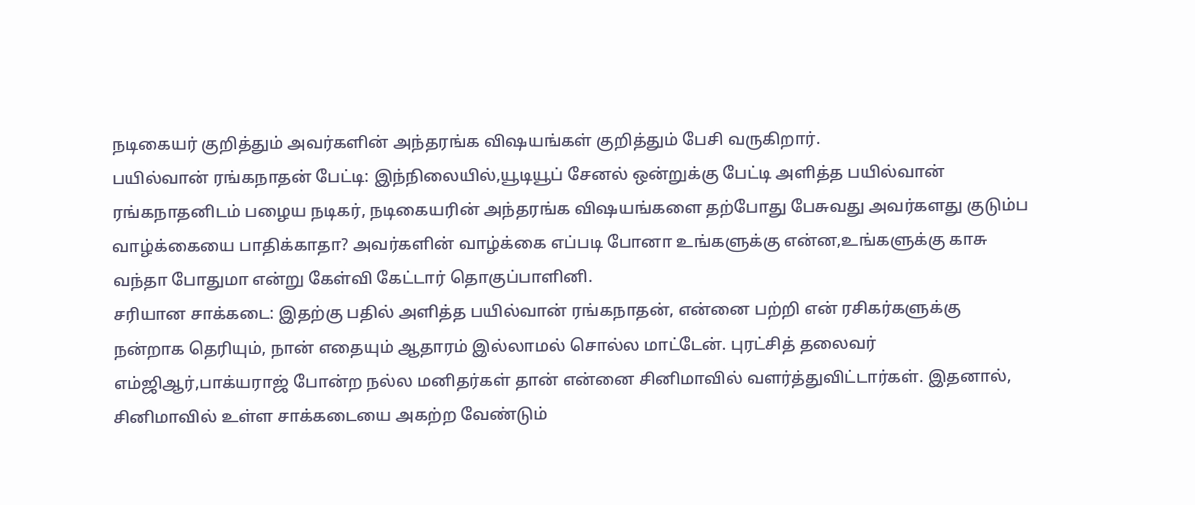நடிகையர் குறித்தும் அவர்களின் அந்தரங்க விஷயங்கள் குறித்தும் பேசி வருகிறார்.
பயில்வான் ரங்கநாதன் பேட்டி: இந்நிலையில்,யூடியூப் சேனல் ஒன்றுக்கு பேட்டி அளித்த பயில்வான் ரங்கநாதனிடம் பழைய நடிகர், நடிகையரின் அந்தரங்க விஷயங்களை தற்போது பேசுவது அவர்களது குடும்ப வாழ்க்கையை பாதிக்காதா? அவர்களின் வாழ்க்கை எப்படி போனா உங்களுக்கு என்ன,உங்களுக்கு காசு வந்தா போதுமா என்று கேள்வி கேட்டார் தொகுப்பாளினி.
சரியான சாக்கடை: இதற்கு பதில் அளித்த பயில்வான் ரங்கநாதன், என்னை பற்றி என் ரசிகர்களுக்கு நன்றாக தெரியும், நான் எதையும் ஆதாரம் இல்லாமல் சொல்ல மாட்டேன். புரட்சித் தலைவர் எம்ஜிஆர்,பாக்யராஜ் போன்ற நல்ல மனிதர்கள் தான் என்னை சினிமாவில் வளர்த்துவிட்டார்கள். இதனால், சினிமாவில் உள்ள சாக்கடையை அகற்ற வேண்டும்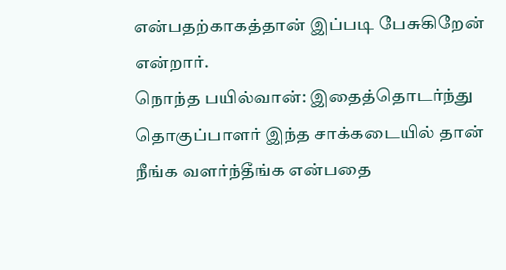என்பதற்காகத்தான் இப்படி பேசுகிறேன் என்றார்.
நொந்த பயில்வான்: இதைத்தொடர்ந்து தொகுப்பாளர் இந்த சாக்கடையில் தான் நீங்க வளர்ந்தீங்க என்பதை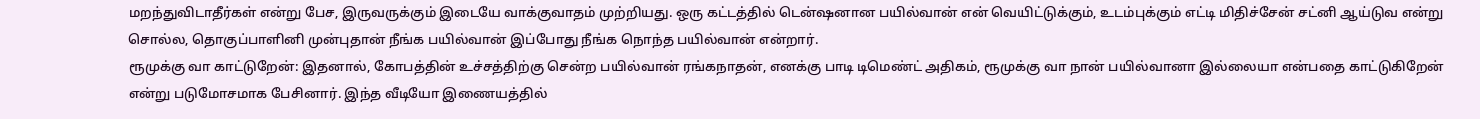மறந்துவிடாதீர்கள் என்று பேச, இருவருக்கும் இடையே வாக்குவாதம் முற்றியது. ஒரு கட்டத்தில் டென்ஷனான பயில்வான் என் வெயிட்டுக்கும், உடம்புக்கும் எட்டி மிதிச்சேன் சட்னி ஆய்டுவ என்று சொல்ல, தொகுப்பாளினி முன்புதான் நீங்க பயில்வான் இப்போது நீங்க நொந்த பயில்வான் என்றார்.
ரூமுக்கு வா காட்டுறேன்: இதனால், கோபத்தின் உச்சத்திற்கு சென்ற பயில்வான் ரங்கநாதன், எனக்கு பாடி டிமெண்ட் அதிகம், ரூமுக்கு வா நான் பயில்வானா இல்லையா என்பதை காட்டுகிறேன் என்று படுமோசமாக பேசினார். இந்த வீடியோ இணையத்தில்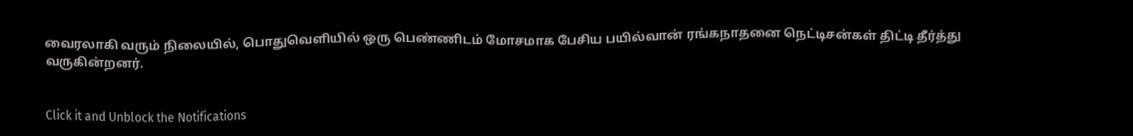வைரலாகி வரும் நிலையில், பொதுவெளியில் ஒரு பெண்ணிடம் மோசமாக பேசிய பயில்வான் ரங்கநாதனை நெட்டிசன்கள் திட்டி தீர்த்து வருகின்றனர்.


Click it and Unblock the Notifications